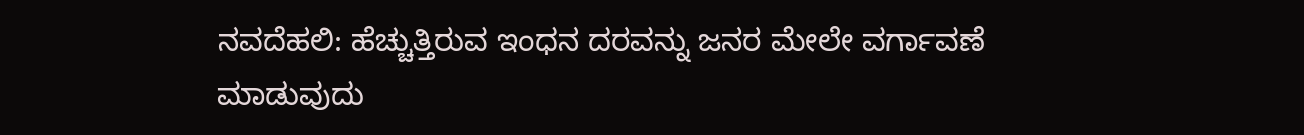ನವದೆಹಲಿ: ಹೆಚ್ಚುತ್ತಿರುವ ಇಂಧನ ದರವನ್ನು ಜನರ ಮೇಲೇ ವರ್ಗಾವಣೆ ಮಾಡುವುದು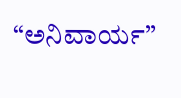“ಅನಿವಾರ್ಯ”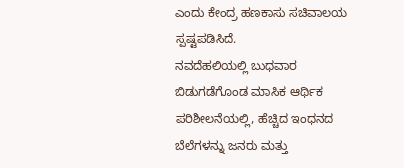ಎಂದು ಕೇಂದ್ರ ಹಣಕಾಸು ಸಚಿವಾಲಯ ಸ್ಪಷ್ಟಪಡಿಸಿದೆ.
ನವದೆಹಲಿಯಲ್ಲಿ ಬುಧವಾರ ಬಿಡುಗಡೆಗೊಂಡ ಮಾಸಿಕ ಆರ್ಥಿಕ ಪರಿಶೀಲನೆಯಲ್ಲಿ, ಹೆಚ್ಚಿದ ಇಂಧನದ ಬೆಲೆಗಳನ್ನು ಜನರು ಮತ್ತು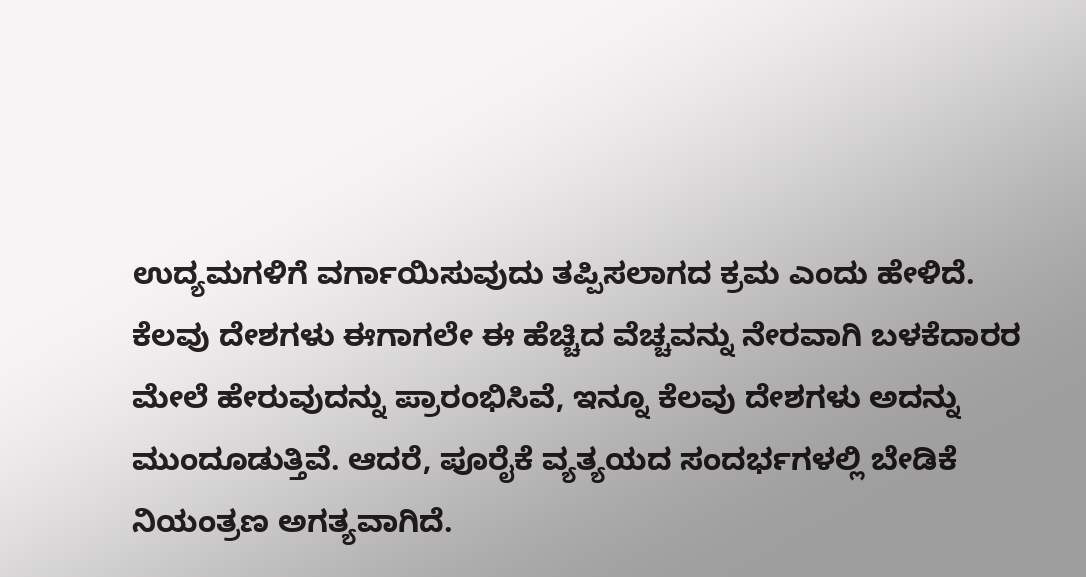ಉದ್ಯಮಗಳಿಗೆ ವರ್ಗಾಯಿಸುವುದು ತಪ್ಪಿಸಲಾಗದ ಕ್ರಮ ಎಂದು ಹೇಳಿದೆ.
ಕೆಲವು ದೇಶಗಳು ಈಗಾಗಲೇ ಈ ಹೆಚ್ಚಿದ ವೆಚ್ಚವನ್ನು ನೇರವಾಗಿ ಬಳಕೆದಾರರ ಮೇಲೆ ಹೇರುವುದನ್ನು ಪ್ರಾರಂಭಿಸಿವೆ, ಇನ್ನೂ ಕೆಲವು ದೇಶಗಳು ಅದನ್ನು ಮುಂದೂಡುತ್ತಿವೆ. ಆದರೆ, ಪೂರೈಕೆ ವ್ಯತ್ಯಯದ ಸಂದರ್ಭಗಳಲ್ಲಿ ಬೇಡಿಕೆ ನಿಯಂತ್ರಣ ಅಗತ್ಯವಾಗಿದೆ.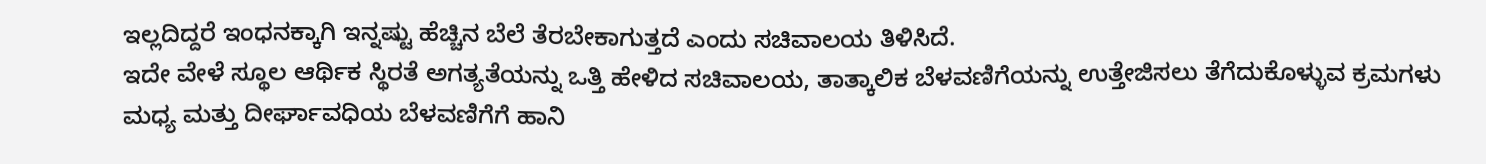ಇಲ್ಲದಿದ್ದರೆ ಇಂಧನಕ್ಕಾಗಿ ಇನ್ನಷ್ಟು ಹೆಚ್ಚಿನ ಬೆಲೆ ತೆರಬೇಕಾಗುತ್ತದೆ ಎಂದು ಸಚಿವಾಲಯ ತಿಳಿಸಿದೆ.
ಇದೇ ವೇಳೆ ಸ್ಥೂಲ ಆರ್ಥಿಕ ಸ್ಥಿರತೆ ಅಗತ್ಯತೆಯನ್ನು ಒತ್ತಿ ಹೇಳಿದ ಸಚಿವಾಲಯ, ತಾತ್ಕಾಲಿಕ ಬೆಳವಣಿಗೆಯನ್ನು ಉತ್ತೇಜಿಸಲು ತೆಗೆದುಕೊಳ್ಳುವ ಕ್ರಮಗಳು ಮಧ್ಯ ಮತ್ತು ದೀರ್ಘಾವಧಿಯ ಬೆಳವಣಿಗೆಗೆ ಹಾನಿ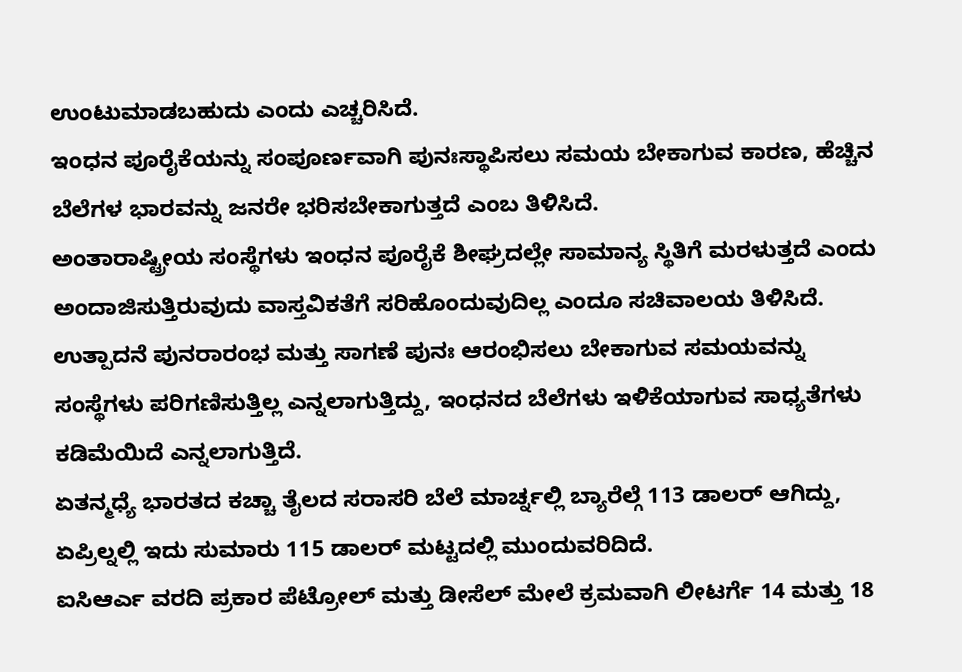ಉಂಟುಮಾಡಬಹುದು ಎಂದು ಎಚ್ಚರಿಸಿದೆ.
ಇಂಧನ ಪೂರೈಕೆಯನ್ನು ಸಂಪೂರ್ಣವಾಗಿ ಪುನಃಸ್ಥಾಪಿಸಲು ಸಮಯ ಬೇಕಾಗುವ ಕಾರಣ, ಹೆಚ್ಚಿನ ಬೆಲೆಗಳ ಭಾರವನ್ನು ಜನರೇ ಭರಿಸಬೇಕಾಗುತ್ತದೆ ಎಂಬ ತಿಳಿಸಿದೆ.
ಅಂತಾರಾಷ್ಟ್ರೀಯ ಸಂಸ್ಥೆಗಳು ಇಂಧನ ಪೂರೈಕೆ ಶೀಘ್ರದಲ್ಲೇ ಸಾಮಾನ್ಯ ಸ್ಥಿತಿಗೆ ಮರಳುತ್ತದೆ ಎಂದು ಅಂದಾಜಿಸುತ್ತಿರುವುದು ವಾಸ್ತವಿಕತೆಗೆ ಸರಿಹೊಂದುವುದಿಲ್ಲ ಎಂದೂ ಸಚಿವಾಲಯ ತಿಳಿಸಿದೆ.
ಉತ್ಪಾದನೆ ಪುನರಾರಂಭ ಮತ್ತು ಸಾಗಣೆ ಪುನಃ ಆರಂಭಿಸಲು ಬೇಕಾಗುವ ಸಮಯವನ್ನು ಸಂಸ್ಥೆಗಳು ಪರಿಗಣಿಸುತ್ತಿಲ್ಲ ಎನ್ನಲಾಗುತ್ತಿದ್ದು, ಇಂಧನದ ಬೆಲೆಗಳು ಇಳಿಕೆಯಾಗುವ ಸಾಧ್ಯತೆಗಳು ಕಡಿಮೆಯಿದೆ ಎನ್ನಲಾಗುತ್ತಿದೆ.
ಏತನ್ಮಧ್ಯೆ ಭಾರತದ ಕಚ್ಚಾ ತೈಲದ ಸರಾಸರಿ ಬೆಲೆ ಮಾರ್ಚ್ನಲ್ಲಿ ಬ್ಯಾರೆಲ್ಗೆ 113 ಡಾಲರ್ ಆಗಿದ್ದು, ಏಪ್ರಿಲ್ನಲ್ಲಿ ಇದು ಸುಮಾರು 115 ಡಾಲರ್ ಮಟ್ಟದಲ್ಲಿ ಮುಂದುವರಿದಿದೆ.
ಐಸಿಆರ್ಎ ವರದಿ ಪ್ರಕಾರ ಪೆಟ್ರೋಲ್ ಮತ್ತು ಡೀಸೆಲ್ ಮೇಲೆ ಕ್ರಮವಾಗಿ ಲೀಟರ್ಗೆ 14 ಮತ್ತು 18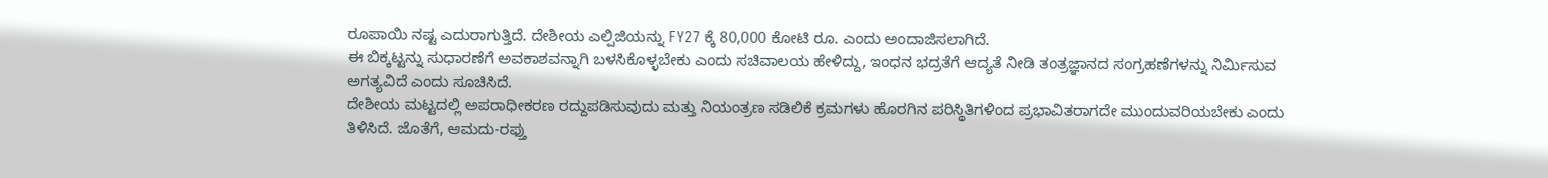ರೂಪಾಯಿ ನಷ್ಟ ಎದುರಾಗುತ್ತಿದೆ. ದೇಶೀಯ ಎಲ್ಪಿಜಿಯನ್ನು FY27 ಕ್ಕೆ 80,000 ಕೋಟಿ ರೂ. ಎಂದು ಅಂದಾಜಿಸಲಾಗಿದೆ.
ಈ ಬಿಕ್ಕಟ್ಟನ್ನು ಸುಧಾರಣೆಗೆ ಅವಕಾಶವನ್ನಾಗಿ ಬಳಸಿಕೊಳ್ಳಬೇಕು ಎಂದು ಸಚಿವಾಲಯ ಹೇಳಿದ್ದು, ಇಂಧನ ಭದ್ರತೆಗೆ ಆದ್ಯತೆ ನೀಡಿ ತಂತ್ರಜ್ಞಾನದ ಸಂಗ್ರಹಣೆಗಳನ್ನು ನಿರ್ಮಿಸುವ ಅಗತ್ಯವಿದೆ ಎಂದು ಸೂಚಿಸಿದೆ.
ದೇಶೀಯ ಮಟ್ಟದಲ್ಲಿ ಅಪರಾಧೀಕರಣ ರದ್ದುಪಡಿಸುವುದು ಮತ್ತು ನಿಯಂತ್ರಣ ಸಡಿಲಿಕೆ ಕ್ರಮಗಳು ಹೊರಗಿನ ಪರಿಸ್ಥಿತಿಗಳಿಂದ ಪ್ರಭಾವಿತರಾಗದೇ ಮುಂದುವರಿಯಬೇಕು ಎಂದು ತಿಳಿಸಿದೆ. ಜೊತೆಗೆ, ಆಮದು-ರಫ್ತು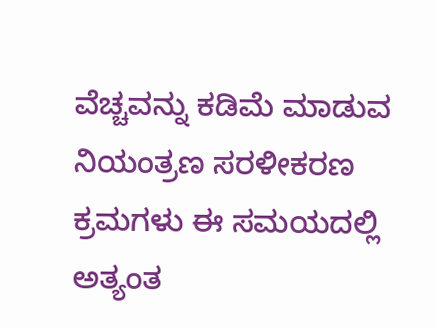ವೆಚ್ಚವನ್ನು ಕಡಿಮೆ ಮಾಡುವ ನಿಯಂತ್ರಣ ಸರಳೀಕರಣ ಕ್ರಮಗಳು ಈ ಸಮಯದಲ್ಲಿ ಅತ್ಯಂತ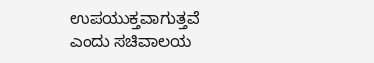ಉಪಯುಕ್ತವಾಗುತ್ತವೆ ಎಂದು ಸಚಿವಾಲಯ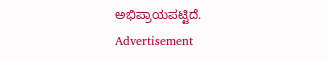ಅಭಿಪ್ರಾಯಪಟ್ಟಿದೆ.
Advertisement